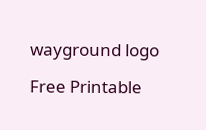wayground logo

Free Printable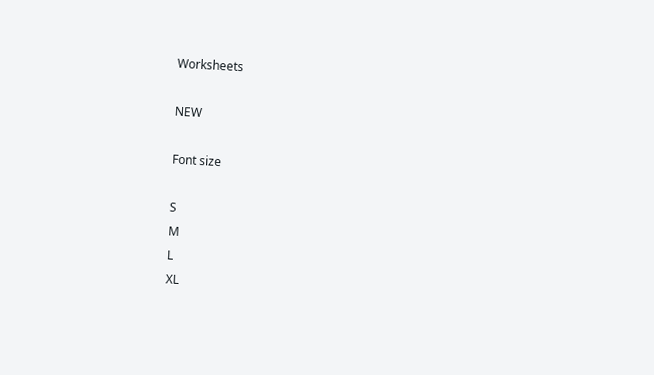Worksheets

NEW

Font size

S
M
L
XL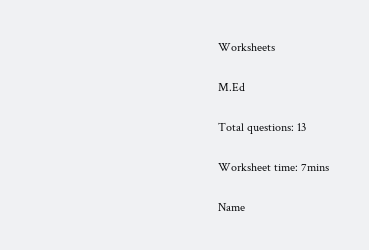Worksheets

M.Ed

Total questions: 13

Worksheet time: 7mins

Name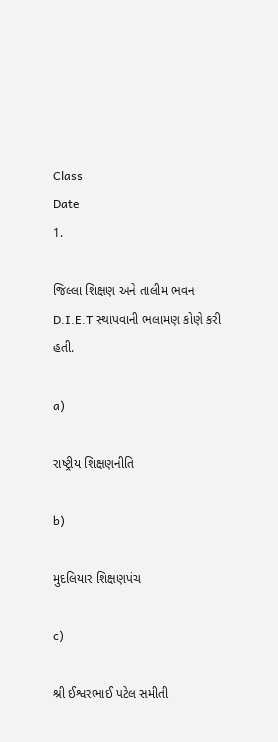Class
Date
1.

જિલ્લા શિક્ષણ અને તાલીમ ભવન D.I.E.T સ્થાપવાની ભલામણ કોણે કરી હતી.

a)

રાષ્ટ્રીય શિક્ષણનીતિ

b)

મુદલિયાર શિક્ષણપંચ

c)

શ્રી ઈશ્વરભાઈ પટેલ સમીતી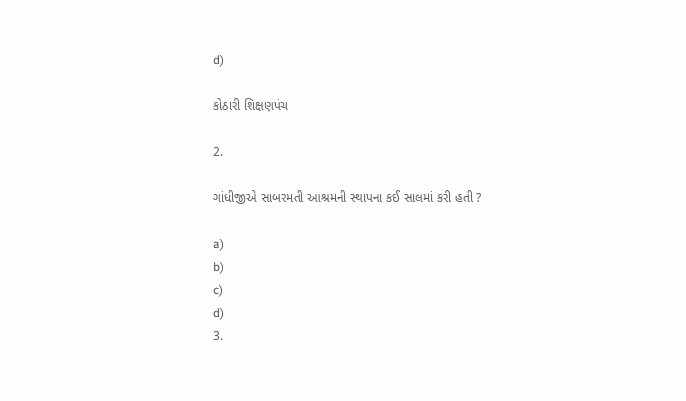d)

કોઠારી શિક્ષણપંચ

2.

ગાંધીજીએ સાબરમતી આશ્રમની સ્થાપના કઈ સાલમાં કરી હતી ?

a)
b)
c)
d)
3.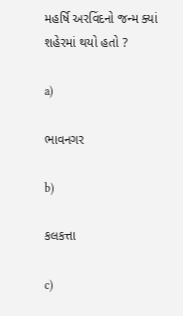મહર્ષિ અરવિંદનો જન્મ ક્યાં શહેરમાં થયો હતો ?

a)

ભાવનગર

b)

કલકત્તા

c)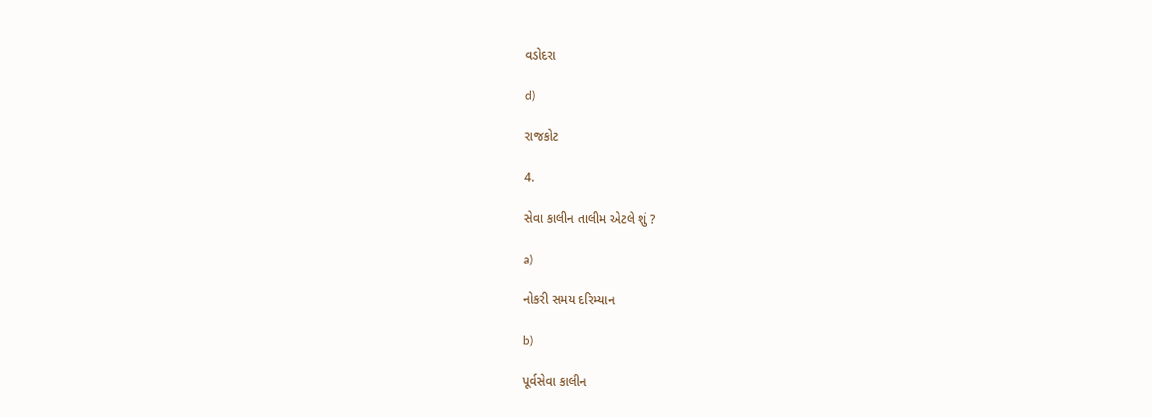વડોદરા

d)

રાજકોટ

4.

સેવા કાલીન તાલીમ એટલે શું ?

a)

નોકરી સમય દરિમ્યાન

b)

પૂર્વસેવા કાલીન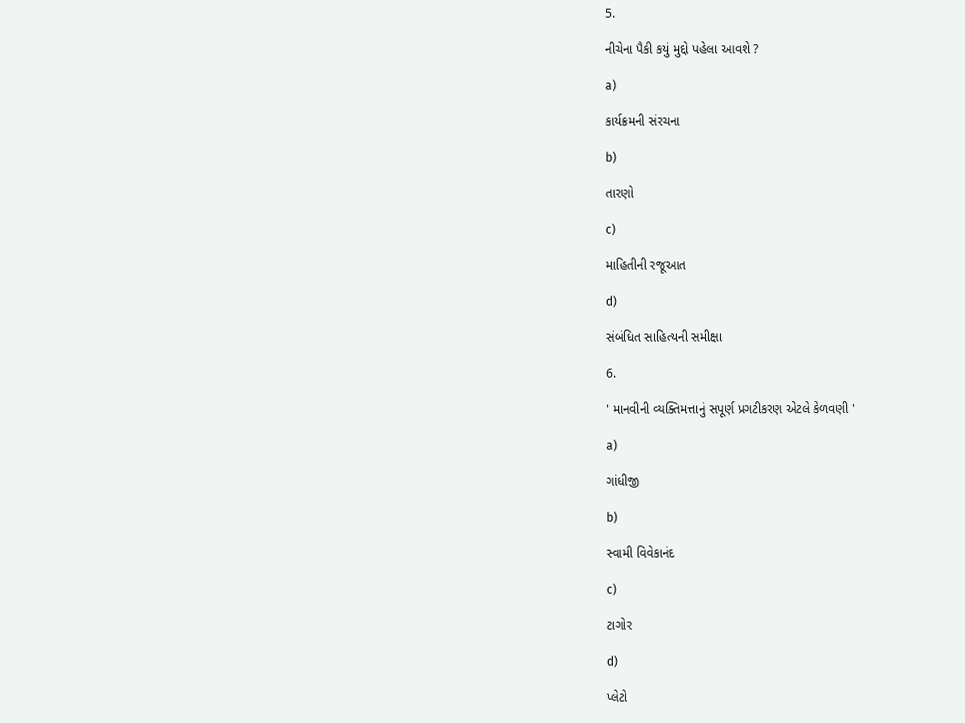5.

નીચેના પૈકી કયું મુદ્દો પહેલા આવશે ?

a)

કાર્યક્રમની સંરચના

b)

તારણો

c)

માહિતીની રજૂઆત

d)

સંબંધિત સાહિત્યની સમીક્ષા

6.

' માનવીની વ્યક્તિમત્તાનું સપૂર્ણ પ્રગટીકરણ એટલે કેળવણી '

a)

ગાંધીજી

b)

સ્વામી વિવેકાનંદ

c)

ટાગોર

d)

પ્લેટો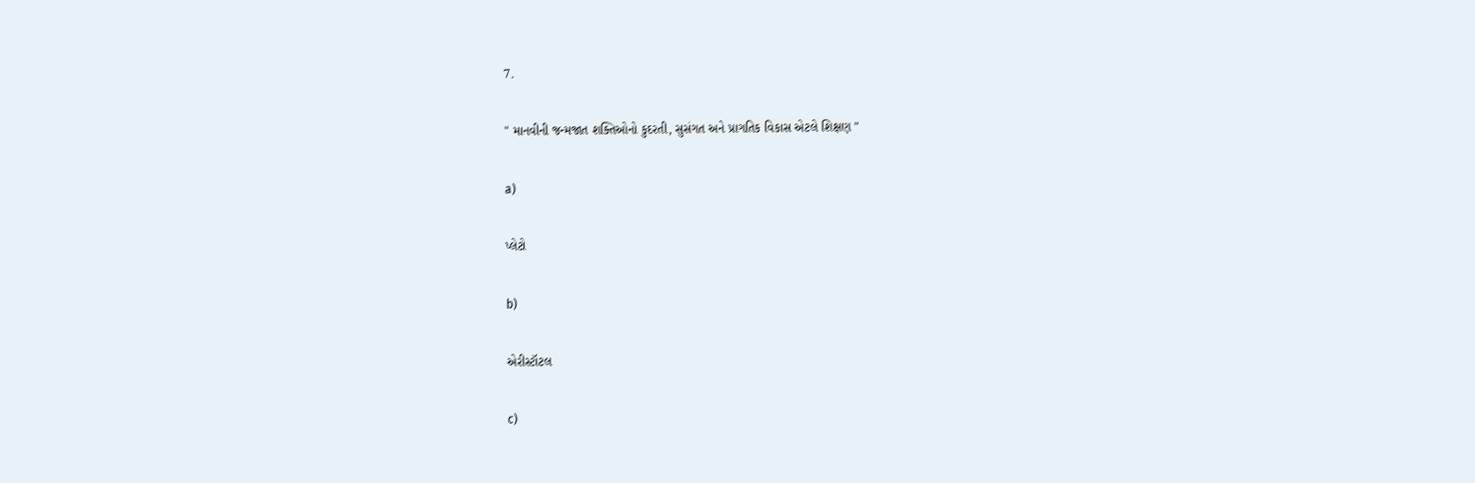7.

" માનવીની જન્મજાત શક્તિઓનો કુદરતી, સુસંગત અને પ્રાગતિક વિકાસ એટલે શિક્ષણ "

a)

પ્લેટો

b)

એરીસ્ટૉટલ

c)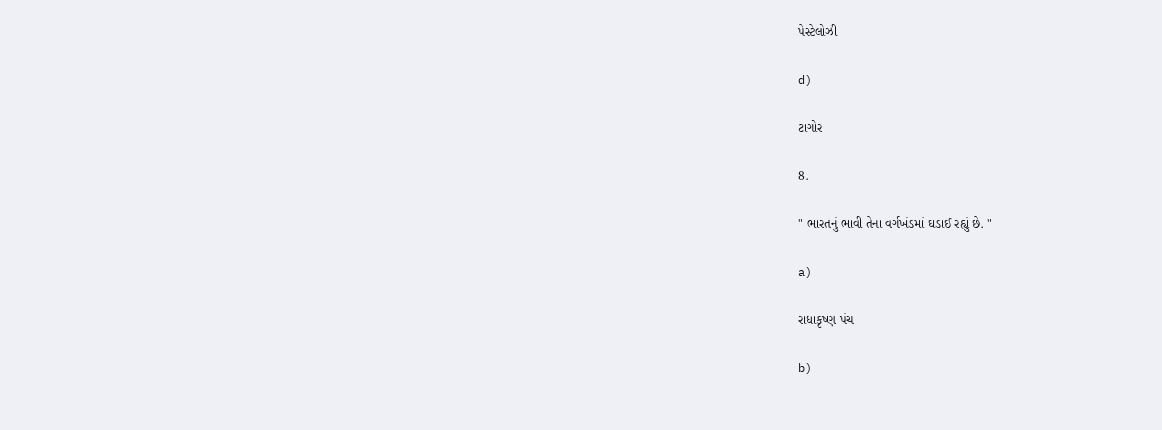પેસ્ટેલોઝી

d)

ટાગોર

8.

" ભારતનું ભાવી તેના વર્ગખંડમાં ઘડાઈ રહ્યું છે. "

a)

રાધાકૃષ્ણ પંચ

b)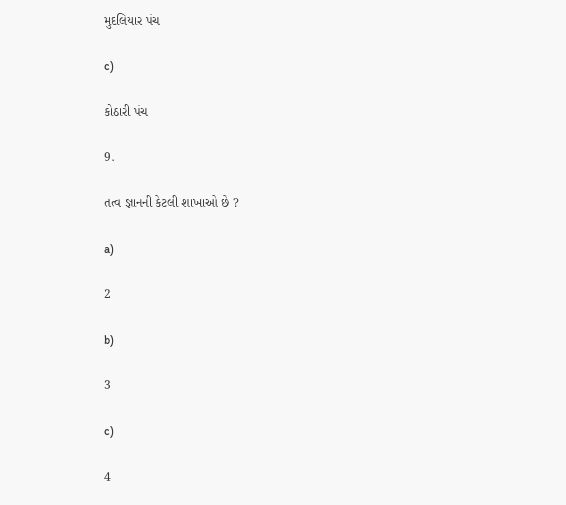મુદલિયાર પંચ

c)

કોઠારી પંચ

9.

તત્વ જ્ઞાનની કેટલી શાખાઓ છે ?

a)

2

b)

3

c)

4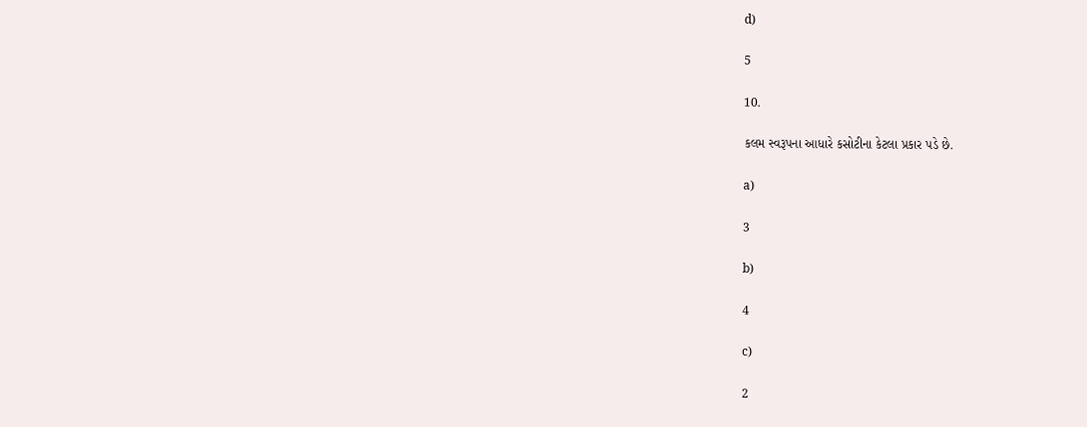d)

5

10.

કલમ સ્વરૂપના આધારે કસોટીના કેટલા પ્રકાર પડે છે.

a)

3

b)

4

c)

2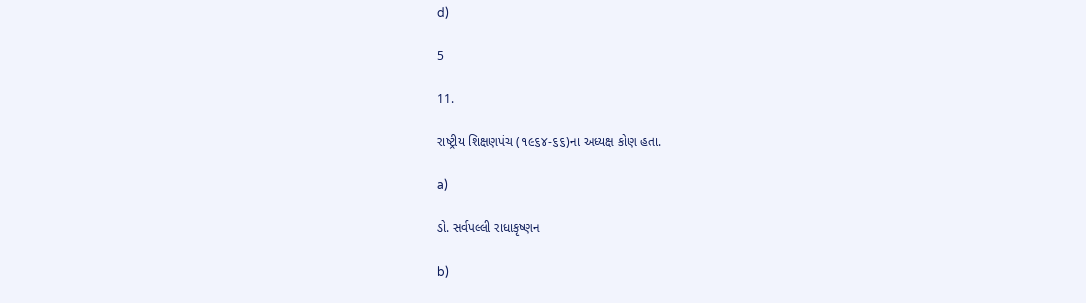d)

5

11.

રાષ્ટ્રીય શિક્ષણપંચ (૧૯૬૪-૬૬)ના અધ્યક્ષ કોણ હતા.

a)

ડો. સર્વપલ્લી રાધાકૃષ્ણન

b)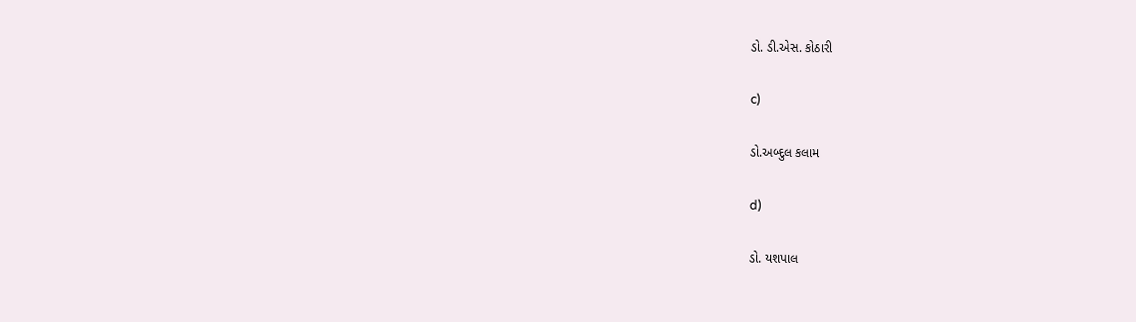ડો. ડી.એસ. કોઠારી

c)

ડો.અબ્દુલ કલામ

d)

ડો. યશપાલ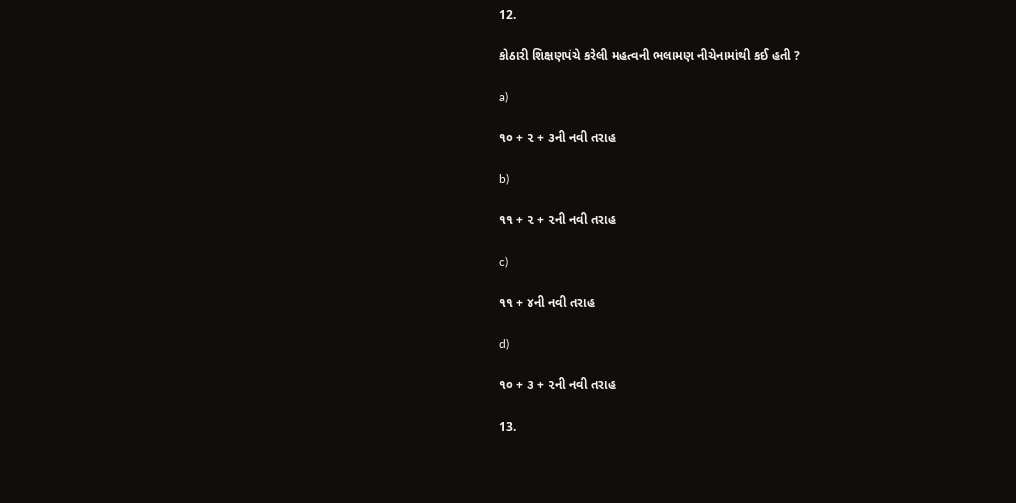12.

કોઠારી શિક્ષણપંચે કરેલી મહત્વની ભલામણ નીચેનામાંથી કઈ હતી ?

a)

૧૦ + ૨ + ૩ની નવી તરાહ

b)

૧૧ + ૨ + ૨ની નવી તરાહ

c)

૧૧ + ૪ની નવી તરાહ

d)

૧૦ + ૩ + ૨ની નવી તરાહ

13.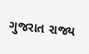ગુજરાત રાજ્ય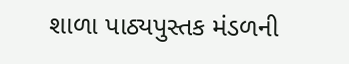શાળા પાઠ્યપુસ્તક મંડળની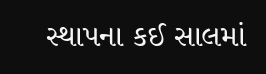સ્થાપના કઈ સાલમાં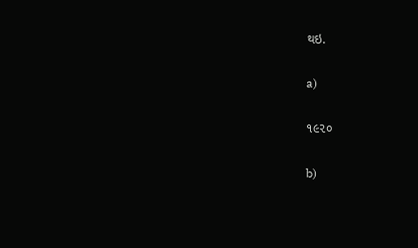થઇ.

a)

૧૯૨૦

b)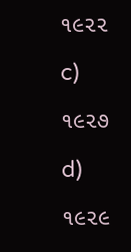૧૯૨૨

c)

૧૯૨૭

d)

૧૯૨૯